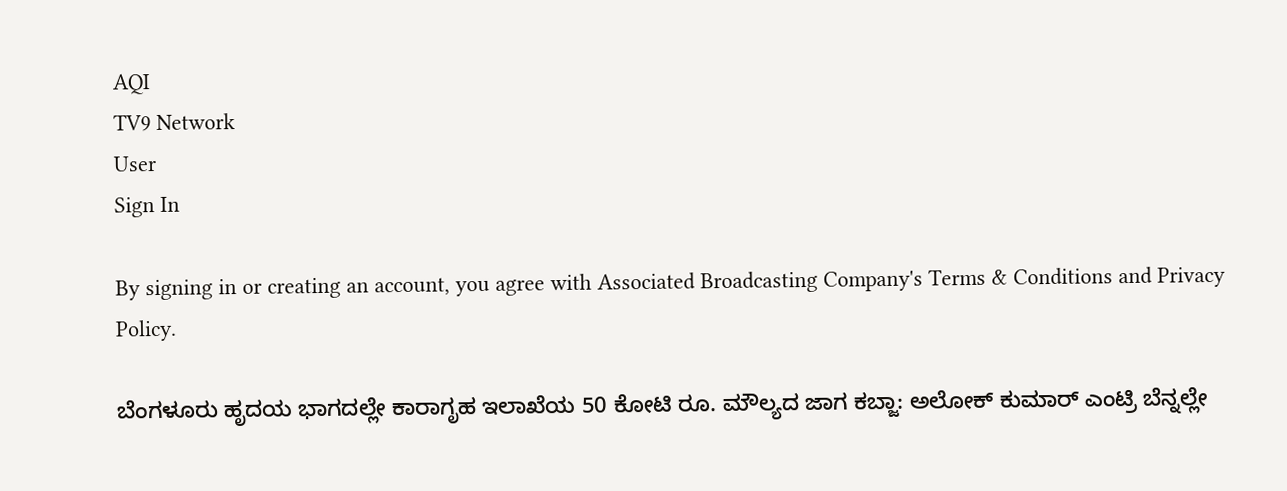AQI
TV9 Network
User
Sign In

By signing in or creating an account, you agree with Associated Broadcasting Company's Terms & Conditions and Privacy Policy.

ಬೆಂಗಳೂರು ಹೃದಯ ಭಾಗದಲ್ಲೇ ಕಾರಾಗೃಹ ಇಲಾಖೆಯ 50 ಕೋಟಿ ರೂ. ಮೌಲ್ಯದ ಜಾಗ ಕಬ್ಜಾ: ಅಲೋಕ್ ಕುಮಾರ್ ಎಂಟ್ರಿ ಬೆನ್ನಲ್ಲೇ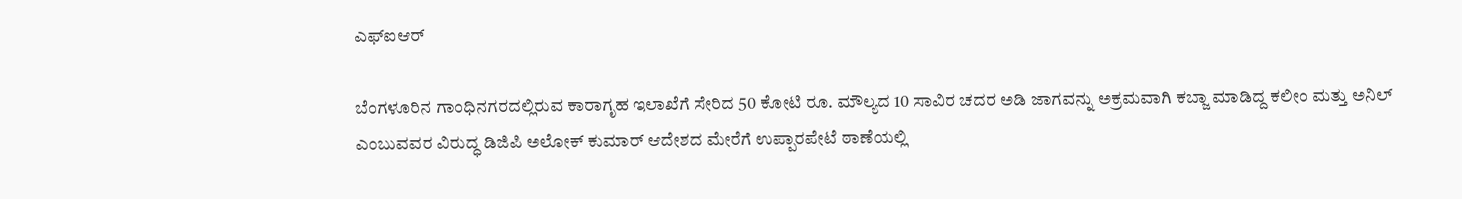ಎಫ್‌ಐಆರ್

ಬೆಂಗಳೂರಿನ ಗಾಂಧಿನಗರದಲ್ಲಿರುವ ಕಾರಾಗೃಹ ಇಲಾಖೆಗೆ ಸೇರಿದ 50 ಕೋಟಿ ರೂ. ಮೌಲ್ಯದ 10 ಸಾವಿರ ಚದರ ಅಡಿ ಜಾಗವನ್ನು ಅಕ್ರಮವಾಗಿ ಕಬ್ಜಾ ಮಾಡಿದ್ದ ಕಲೀಂ ಮತ್ತು ಅನಿಲ್ ಎಂಬುವವರ ವಿರುದ್ಧ ಡಿಜಿಪಿ ಅಲೋಕ್ ಕುಮಾರ್ ಆದೇಶದ ಮೇರೆಗೆ ಉಪ್ಪಾರಪೇಟೆ ಠಾಣೆಯಲ್ಲಿ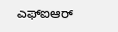ಎಫ್‌ಐಆರ್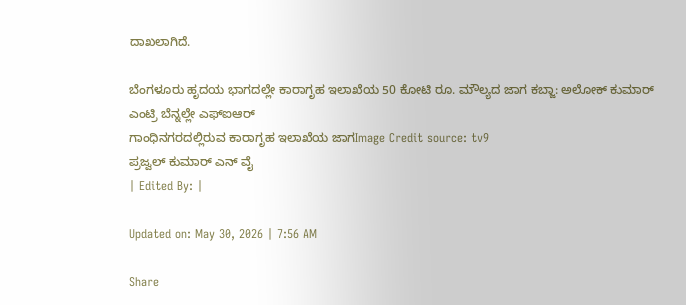ದಾಖಲಾಗಿದೆ.

ಬೆಂಗಳೂರು ಹೃದಯ ಭಾಗದಲ್ಲೇ ಕಾರಾಗೃಹ ಇಲಾಖೆಯ 50 ಕೋಟಿ ರೂ. ಮೌಲ್ಯದ ಜಾಗ ಕಬ್ಜಾ: ಅಲೋಕ್ ಕುಮಾರ್ ಎಂಟ್ರಿ ಬೆನ್ನಲ್ಲೇ ಎಫ್‌ಐಆರ್
ಗಾಂಧಿನಗರದಲ್ಲಿರುವ ಕಾರಾಗೃಹ ಇಲಾಖೆಯ ಜಾಗImage Credit source: tv9
ಪ್ರಜ್ವಲ್ ಕುಮಾರ್ ಎನ್ ವೈ
| Edited By: |

Updated on: May 30, 2026 | 7:56 AM

Share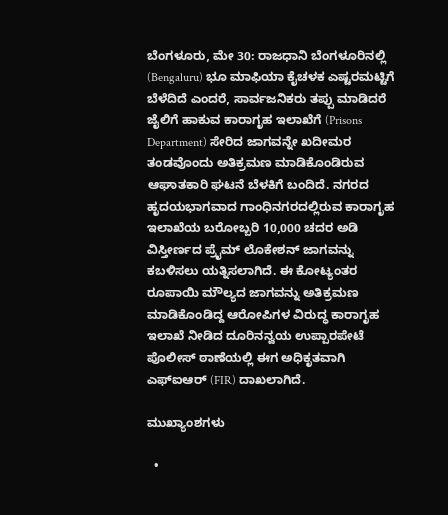ಬೆಂಗಳೂರು, ಮೇ 30: ರಾಜಧಾನಿ ಬೆಂಗಳೂರಿನಲ್ಲಿ (Bengaluru) ಭೂ ಮಾಫಿಯಾ ಕೈಚಳಕ ಎಷ್ಟರಮಟ್ಟಿಗೆ ಬೆಳೆದಿದೆ ಎಂದರೆ, ಸಾರ್ವಜನಿಕರು ತಪ್ಪು ಮಾಡಿದರೆ ಜೈಲಿಗೆ ಹಾಕುವ ಕಾರಾಗೃಹ ಇಲಾಖೆಗೆ (Prisons Department) ಸೇರಿದ ಜಾಗವನ್ನೇ ಖದೀಮರ ತಂಡವೊಂದು ಅತಿಕ್ರಮಣ ಮಾಡಿಕೊಂಡಿರುವ ಆಘಾತಕಾರಿ ಘಟನೆ ಬೆಳಕಿಗೆ ಬಂದಿದೆ. ನಗರದ ಹೃದಯಭಾಗವಾದ ಗಾಂಧಿನಗರದಲ್ಲಿರುವ ಕಾರಾಗೃಹ ಇಲಾಖೆಯ ಬರೋಬ್ಬರಿ 10,000 ಚದರ ಅಡಿ ವಿಸ್ತೀರ್ಣದ ಪ್ರೈಮ್ ಲೊಕೇಶನ್ ಜಾಗವನ್ನು ಕಬಳಿಸಲು ಯತ್ನಿಸಲಾಗಿದೆ. ಈ ಕೋಟ್ಯಂತರ ರೂಪಾಯಿ ಮೌಲ್ಯದ ಜಾಗವನ್ನು ಅತಿಕ್ರಮಣ ಮಾಡಿಕೊಂಡಿದ್ದ ಆರೋಪಿಗಳ ವಿರುದ್ಧ ಕಾರಾಗೃಹ ಇಲಾಖೆ ನೀಡಿದ ದೂರಿನನ್ವಯ ಉಪ್ಪಾರಪೇಟೆ ಪೊಲೀಸ್ ಠಾಣೆಯಲ್ಲಿ ಈಗ ಅಧಿಕೃತವಾಗಿ ಎಫ್‌ಐಆರ್ (FIR) ದಾಖಲಾಗಿದೆ.

ಮುಖ್ಯಾಂಶಗಳು

  •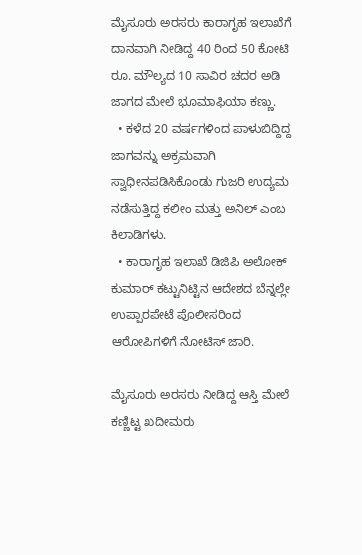ಮೈಸೂರು ಅರಸರು ಕಾರಾಗೃಹ ಇಲಾಖೆಗೆ ದಾನವಾಗಿ ನೀಡಿದ್ದ 40 ರಿಂದ 50 ಕೋಟಿ ರೂ. ಮೌಲ್ಯದ 10 ಸಾವಿರ ಚದರ ಅಡಿ ಜಾಗದ ಮೇಲೆ ಭೂಮಾಫಿಯಾ ಕಣ್ಣು.
  • ಕಳೆದ 20 ವರ್ಷಗಳಿಂದ ಪಾಳುಬಿದ್ದಿದ್ದ ಜಾಗವನ್ನು ಅಕ್ರಮವಾಗಿ ಸ್ವಾಧೀನಪಡಿಸಿಕೊಂಡು ಗುಜರಿ ಉದ್ಯಮ ನಡೆಸುತ್ತಿದ್ದ ಕಲೀಂ ಮತ್ತು ಅನಿಲ್ ಎಂಬ ಕಿಲಾಡಿಗಳು.
  • ಕಾರಾಗೃಹ ಇಲಾಖೆ ಡಿಜಿಪಿ ಅಲೋಕ್ ಕುಮಾರ್ ಕಟ್ಟುನಿಟ್ಟಿನ ಆದೇಶದ ಬೆನ್ನಲ್ಲೇ ಉಪ್ಪಾರಪೇಟೆ ಪೊಲೀಸರಿಂದ ಆರೋಪಿಗಳಿಗೆ ನೋಟಿಸ್ ಜಾರಿ.

ಮೈಸೂರು ಅರಸರು ನೀಡಿದ್ದ ಆಸ್ತಿ ಮೇಲೆ ಕಣ್ಣಿಟ್ಟ ಖದೀಮರು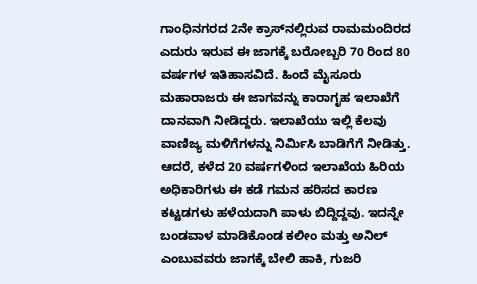ಗಾಂಧಿನಗರದ 2ನೇ ಕ್ರಾಸ್‌ನಲ್ಲಿರುವ ರಾಮಮಂದಿರದ ಎದುರು ಇರುವ ಈ ಜಾಗಕ್ಕೆ ಬರೋಬ್ಬರಿ 70 ರಿಂದ 80 ವರ್ಷಗಳ ಇತಿಹಾಸವಿದೆ. ಹಿಂದೆ ಮೈಸೂರು ಮಹಾರಾಜರು ಈ ಜಾಗವನ್ನು ಕಾರಾಗೃಹ ಇಲಾಖೆಗೆ ದಾನವಾಗಿ ನೀಡಿದ್ದರು. ಇಲಾಖೆಯು ಇಲ್ಲಿ ಕೆಲವು ವಾಣಿಜ್ಯ ಮಳಿಗೆಗಳನ್ನು ನಿರ್ಮಿಸಿ ಬಾಡಿಗೆಗೆ ನೀಡಿತ್ತು. ಆದರೆ, ಕಳೆದ 20 ವರ್ಷಗಳಿಂದ ಇಲಾಖೆಯ ಹಿರಿಯ ಅಧಿಕಾರಿಗಳು ಈ ಕಡೆ ಗಮನ ಹರಿಸದ ಕಾರಣ ಕಟ್ಟಡಗಳು ಹಳೆಯದಾಗಿ ಪಾಳು ಬಿದ್ದಿದ್ದವು. ಇದನ್ನೇ ಬಂಡವಾಳ ಮಾಡಿಕೊಂಡ ಕಲೀಂ ಮತ್ತು ಅನಿಲ್ ಎಂಬುವವರು ಜಾಗಕ್ಕೆ ಬೇಲಿ ಹಾಕಿ, ಗುಜರಿ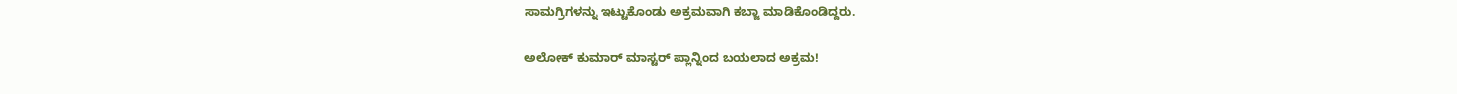ಸಾಮಗ್ರಿಗಳನ್ನು ಇಟ್ಟುಕೊಂಡು ಅಕ್ರಮವಾಗಿ ಕಬ್ಜಾ ಮಾಡಿಕೊಂಡಿದ್ದರು.

ಅಲೋಕ್ ಕುಮಾರ್ ಮಾಸ್ಟರ್ ಪ್ಲಾನ್ನಿಂದ ಬಯಲಾದ ಅಕ್ರಮ!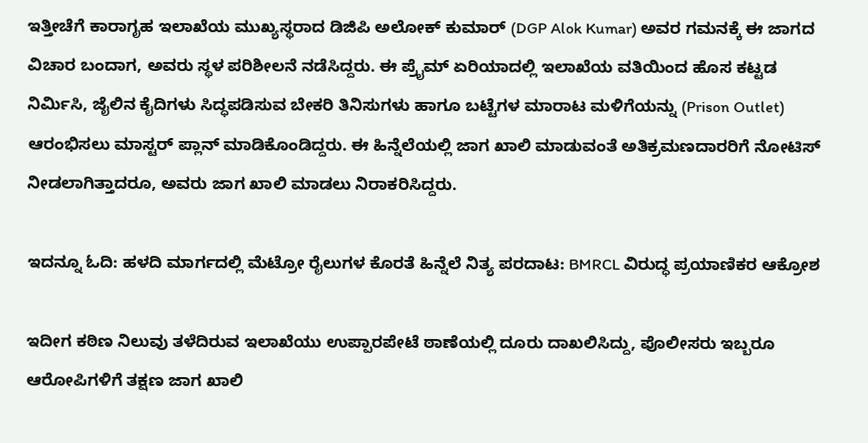ಇತ್ತೀಚೆಗೆ ಕಾರಾಗೃಹ ಇಲಾಖೆಯ ಮುಖ್ಯಸ್ಥರಾದ ಡಿಜಿಪಿ ಅಲೋಕ್ ಕುಮಾರ್ (DGP Alok Kumar) ಅವರ ಗಮನಕ್ಕೆ ಈ ಜಾಗದ ವಿಚಾರ ಬಂದಾಗ, ಅವರು ಸ್ಥಳ ಪರಿಶೀಲನೆ ನಡೆಸಿದ್ದರು. ಈ ಪ್ರೈಮ್ ಏರಿಯಾದಲ್ಲಿ ಇಲಾಖೆಯ ವತಿಯಿಂದ ಹೊಸ ಕಟ್ಟಡ ನಿರ್ಮಿಸಿ, ಜೈಲಿನ ಕೈದಿಗಳು ಸಿದ್ಧಪಡಿಸುವ ಬೇಕರಿ ತಿನಿಸುಗಳು ಹಾಗೂ ಬಟ್ಟೆಗಳ ಮಾರಾಟ ಮಳಿಗೆಯನ್ನು (Prison Outlet) ಆರಂಭಿಸಲು ಮಾಸ್ಟರ್ ಪ್ಲಾನ್ ಮಾಡಿಕೊಂಡಿದ್ದರು. ಈ ಹಿನ್ನೆಲೆಯಲ್ಲಿ ಜಾಗ ಖಾಲಿ ಮಾಡುವಂತೆ ಅತಿಕ್ರಮಣದಾರರಿಗೆ ನೋಟಿಸ್ ನೀಡಲಾಗಿತ್ತಾದರೂ, ಅವರು ಜಾಗ ಖಾಲಿ ಮಾಡಲು ನಿರಾಕರಿಸಿದ್ದರು.

ಇದನ್ನೂ ಓದಿ: ಹಳದಿ ಮಾರ್ಗದಲ್ಲಿ ಮೆಟ್ರೋ ರೈಲುಗಳ ಕೊರತೆ ಹಿನ್ನೆಲೆ ನಿತ್ಯ ಪರದಾಟ: BMRCL ವಿರುದ್ಧ ಪ್ರಯಾಣಿಕರ ಆಕ್ರೋಶ

ಇದೀಗ ಕಠಿಣ ನಿಲುವು ತಳೆದಿರುವ ಇಲಾಖೆಯು ಉಪ್ಪಾರಪೇಟೆ ಠಾಣೆಯಲ್ಲಿ ದೂರು ದಾಖಲಿಸಿದ್ದು, ಪೊಲೀಸರು ಇಬ್ಬರೂ ಆರೋಪಿಗಳಿಗೆ ತಕ್ಷಣ ಜಾಗ ಖಾಲಿ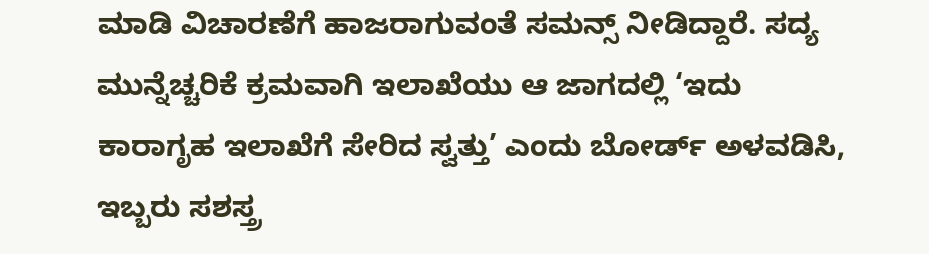ಮಾಡಿ ವಿಚಾರಣೆಗೆ ಹಾಜರಾಗುವಂತೆ ಸಮನ್ಸ್ ನೀಡಿದ್ದಾರೆ. ಸದ್ಯ ಮುನ್ನೆಚ್ಚರಿಕೆ ಕ್ರಮವಾಗಿ ಇಲಾಖೆಯು ಆ ಜಾಗದಲ್ಲಿ ‘ಇದು ಕಾರಾಗೃಹ ಇಲಾಖೆಗೆ ಸೇರಿದ ಸ್ವತ್ತು’ ಎಂದು ಬೋರ್ಡ್ ಅಳವಡಿಸಿ, ಇಬ್ಬರು ಸಶಸ್ತ್ರ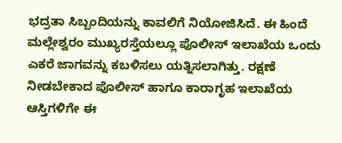ಭದ್ರತಾ ಸಿಬ್ಬಂದಿಯನ್ನು ಕಾವಲಿಗೆ ನಿಯೋಜಿಸಿದೆ. ಈ ಹಿಂದೆ ಮಲ್ಲೇಶ್ವರಂ ಮುಖ್ಯರಸ್ತೆಯಲ್ಲೂ ಪೊಲೀಸ್ ಇಲಾಖೆಯ ಒಂದು ಎಕರೆ ಜಾಗವನ್ನು ಕಬಳಿಸಲು ಯತ್ನಿಸಲಾಗಿತ್ತು. ರಕ್ಷಣೆ ನೀಡಬೇಕಾದ ಪೊಲೀಸ್ ಹಾಗೂ ಕಾರಾಗೃಹ ಇಲಾಖೆಯ ಆಸ್ತಿಗಳಿಗೇ ಈ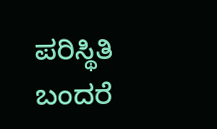ಪರಿಸ್ಥಿತಿ ಬಂದರೆ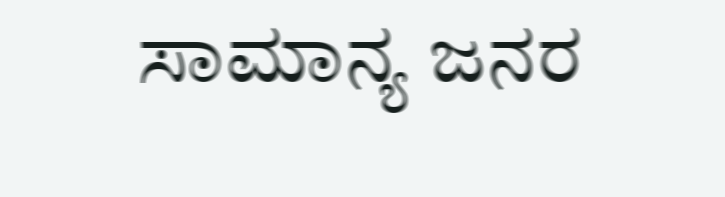ಸಾಮಾನ್ಯ ಜನರ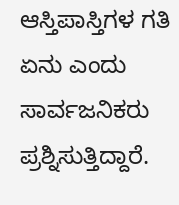ಆಸ್ತಿಪಾಸ್ತಿಗಳ ಗತಿ ಏನು ಎಂದು ಸಾರ್ವಜನಿಕರು ಪ್ರಶ್ನಿಸುತ್ತಿದ್ದಾರೆ.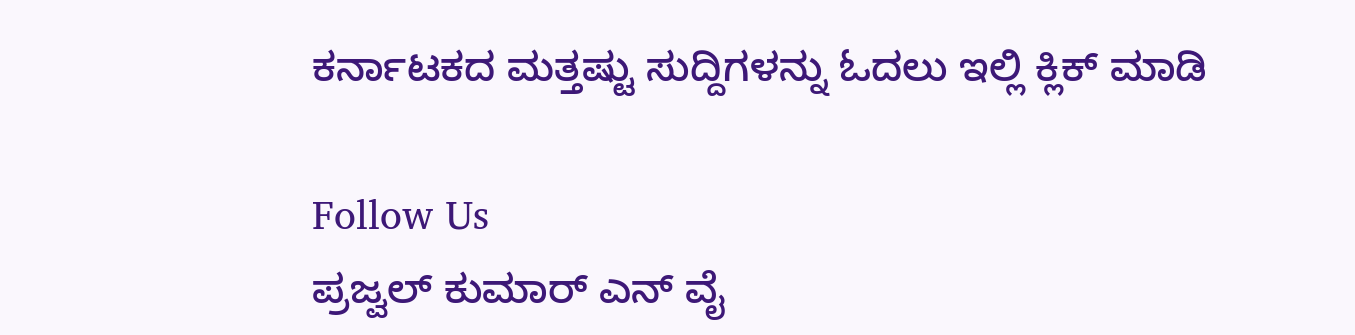ಕರ್ನಾಟಕದ ಮತ್ತಷ್ಟು ಸುದ್ದಿಗಳನ್ನು ಓದಲು ಇಲ್ಲಿ ಕ್ಲಿಕ್ ಮಾಡಿ

Follow Us
ಪ್ರಜ್ವಲ್ ಕುಮಾರ್ ಎನ್ ವೈ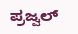ಪ್ರಜ್ವಲ್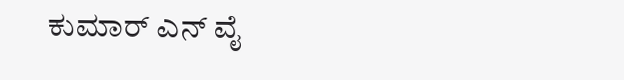ಕುಮಾರ್ ಎನ್ ವೈ